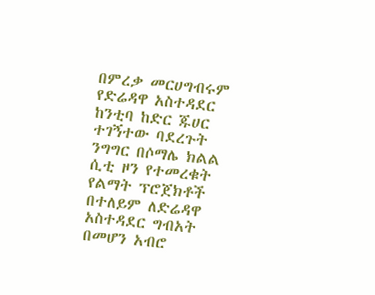በምረቃ መርሀግብሩም የድሬዳዋ አስተዳደር ከንቲባ ከድር ጁሀር ተገኝተው ባደረጉት ንግግር በሶማሌ ክልል ሲቲ ዞን የተመረቁት የልማት ፕሮጀክቶች በተለይም ለድሬዳዋ አስተዳደር ግብአት በመሆን አብሮ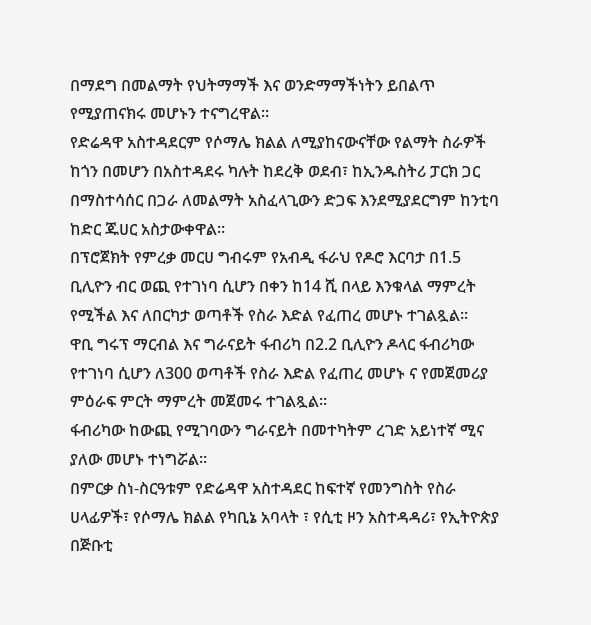በማደግ በመልማት የህትማማች እና ወንድማማችነትን ይበልጥ የሚያጠናክሩ መሆኑን ተናግረዋል።
የድሬዳዋ አስተዳደርም የሶማሌ ክልል ለሚያከናውናቸው የልማት ስራዎች ከጎን በመሆን በአስተዳደሩ ካሉት ከደረቅ ወደብ፣ ከኢንዱስትሪ ፓርክ ጋር በማስተሳሰር በጋራ ለመልማት አስፈላጊውን ድጋፍ እንደሚያደርግም ከንቲባ ከድር ጁሀር አስታውቀዋል።
በፕሮጀክት የምረቃ መርሀ ግብሩም የአብዲ ፋራህ የዶሮ እርባታ በ1.5 ቢሊዮን ብር ወጪ የተገነባ ሲሆን በቀን ከ14 ሺ በላይ እንቁላል ማምረት የሚችል እና ለበርካታ ወጣቶች የስራ እድል የፈጠረ መሆኑ ተገልጿል።
ዋቢ ግሩፕ ማርብል እና ግራናይት ፋብሪካ በ2.2 ቢሊዮን ዶላር ፋብሪካው የተገነባ ሲሆን ለ300 ወጣቶች የስራ እድል የፈጠረ መሆኑ ና የመጀመሪያ ምዕራፍ ምርት ማምረት መጀመሩ ተገልጿል።
ፋብሪካው ከውጪ የሚገባውን ግራናይት በመተካትም ረገድ አይነተኛ ሚና ያለው መሆኑ ተነግሯል።
በምርቃ ስነ-ስርዓቱም የድሬዳዋ አስተዳደር ከፍተኛ የመንግስት የስራ ሀላፊዎች፣ የሶማሌ ክልል የካቢኔ አባላት ፣ የሲቲ ዞን አስተዳዳሪ፣ የኢትዮጵያ በጅቡቲ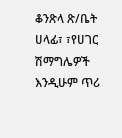ቆንጽላ ጽ/ቤት ሀላፊ፣ ፣የሀገር ሽማግሌዎች እንዲሁም ጥሪ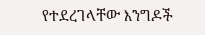የተደረገላቸው እንግዶች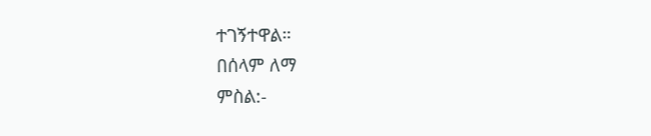ተገኝተዋል።
በሰላም ለማ
ምስል:-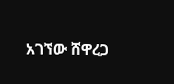አገኘው ሸዋረጋ